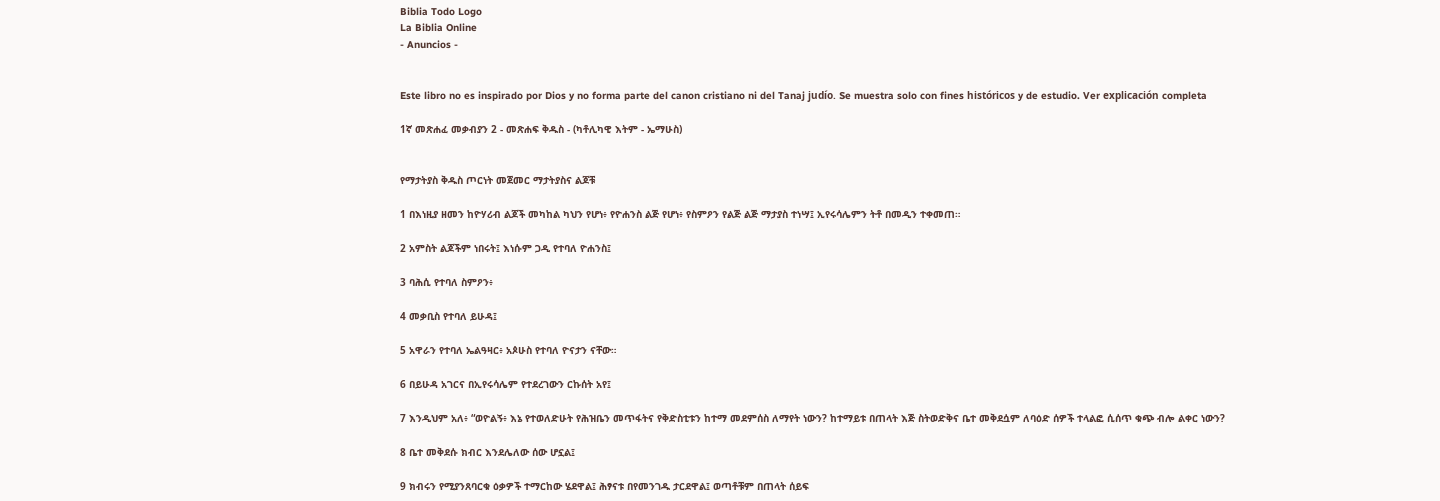Biblia Todo Logo
La Biblia Online
- Anuncios -


Este libro no es inspirado por Dios y no forma parte del canon cristiano ni del Tanaj judío. Se muestra solo con fines históricos y de estudio. Ver explicación completa

1ኛ መጽሐፈ መቃብያን 2 - መጽሐፍ ቅዱስ - (ካቶሊካዊ እትም - ኤማሁስ)


የማታትያስ ቅዱስ ጦርነት መጀመር ማታትያስና ልጆቹ

1 በእነዚያ ዘመን ከዮሃሪብ ልጆች መካከል ካህን የሆነ፥ የዮሐንስ ልጅ የሆነ፥ የስምዖን የልጅ ልጅ ማታያስ ተነሣ፤ ኢየሩሳሌምን ትቶ በመዲን ተቀመጠ።

2 አምስት ልጆችም ነበሩት፤ እነሱም ጋዲ የተባለ ዮሐንስ፤

3 ባሕሲ የተባለ ስምዖን፥

4 መቃቢስ የተባለ ይሁዳ፤

5 አዋራን የተባለ ኤልዓዛር፥ አጶሁስ የተባለ ዮናታን ናቸው።

6 በይሁዳ አገርና በኢየሩሳሌም የተደረገውን ርኩሰት አየ፤

7 እንዲህም አለ፥ “ወዮልኝ፥ እኔ የተወለድሁት የሕዝቤን መጥፋትና የቅድስቲቱን ከተማ መደምሰስ ለማየት ነውን? ከተማይቱ በጠላት እጅ ስትወድቅና ቤተ መቅደሷም ለባዕድ ሰዎች ተላልፎ ሲሰጥ ቁጭ ብሎ ልቀር ነውን?

8 ቤተ መቅደሱ ክብር እንደሌለው ሰው ሆኗል፤

9 ክብሩን የሚያንጸባርቁ ዕቃዎች ተማርከው ሄደዋል፤ ሕፃናቱ በየመንገዱ ታርደዋል፤ ወጣቶቹም በጠላት ሰይፍ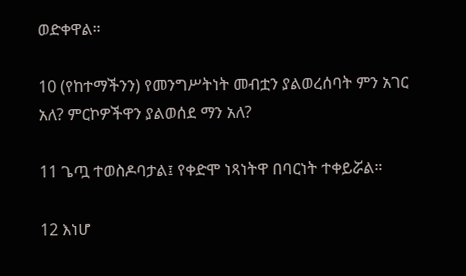ወድቀዋል።

10 (የከተማችንን) የመንግሥትነት መብቷን ያልወረሰባት ምን አገር አለ? ምርኮዎችዋን ያልወሰደ ማን አለ?

11 ጌጧ ተወስዶባታል፤ የቀድሞ ነጻነትዋ በባርነት ተቀይሯል።

12 እነሆ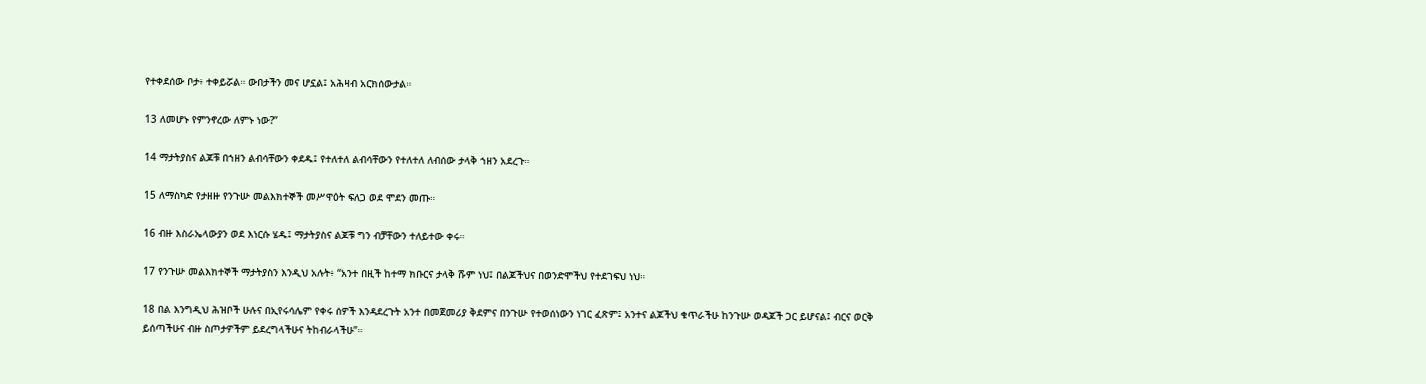የተቀደሰው ቦታ፥ ተቀይሯል። ውበታችን መና ሆኗል፤ አሕዛብ አርክሰውታል።

13 ለመሆኑ የምንኖረው ለምኑ ነው?”

14 ማታትያስና ልጆቹ በኀዘን ልብሳቸውን ቀደዱ፤ የተለተለ ልብሳቸውን የተለተለ ለብሰው ታላቅ ኀዘን አደረጉ።

15 ለማስካድ የታዘዙ የንጉሡ መልእክተኞች መሥዋዕት ፍለጋ ወደ ሞደን መጡ።

16 ብዙ እስራኤላውያን ወደ እነርሱ ሄዱ፤ ማታትያስና ልጆቹ ግን ብቻቸውን ተለይተው ቀሩ።

17 የንጉሡ መልእክተኞች ማታትያስን እንዲህ አሉት፥ “አንተ በዚች ከተማ ክቡርና ታላቅ ሹም ነህ፤ በልጆችህና በወንድሞችህ የተደገፍህ ነህ።

18 በል እንግዲህ ሕዝቦች ሁሉና በኢየሩሳሌም የቀሩ ሰዎች እንዳደረጉት አንተ በመጀመሪያ ቅደምና በንጉሡ የተወሰነውን ነገር ፈጽም፤ አንተና ልጆችህ ቁጥራችሁ ከንጉሡ ወዳጆች ጋር ይሆናል፤ ብርና ወርቅ ይሰጣችሁና ብዙ ስጦታዎችም ይደረግላችሁና ትከብራላችሁ”።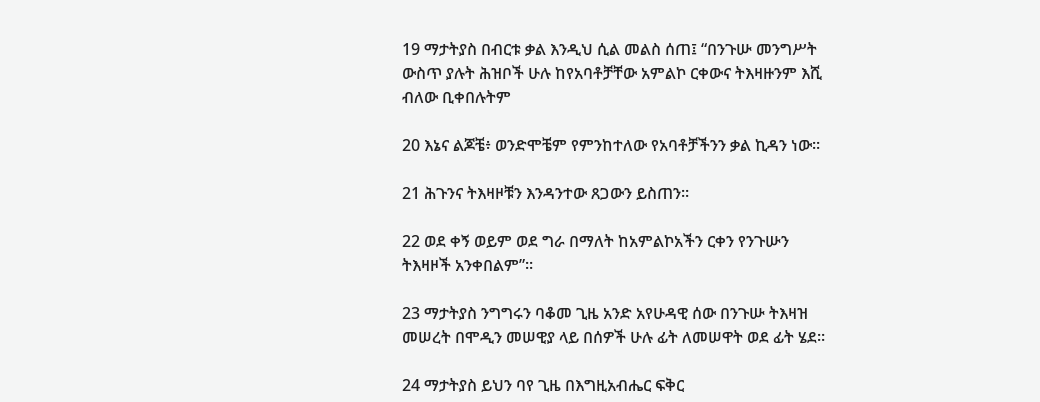19 ማታትያስ በብርቱ ቃል እንዲህ ሲል መልስ ሰጠ፤ “በንጉሡ መንግሥት ውስጥ ያሉት ሕዝቦች ሁሉ ከየአባቶቻቸው አምልኮ ርቀውና ትእዛዙንም እሺ ብለው ቢቀበሉትም

20 እኔና ልጆቼ፥ ወንድሞቼም የምንከተለው የአባቶቻችንን ቃል ኪዳን ነው።

21 ሕጉንና ትእዛዞቹን እንዳንተው ጸጋውን ይስጠን።

22 ወደ ቀኝ ወይም ወደ ግራ በማለት ከአምልኮአችን ርቀን የንጉሡን ትእዛዞች አንቀበልም”።

23 ማታትያስ ንግግሩን ባቆመ ጊዜ አንድ አየሁዳዊ ሰው በንጉሡ ትእዛዝ መሠረት በሞዲን መሠዊያ ላይ በሰዎች ሁሉ ፊት ለመሠዋት ወደ ፊት ሄደ።

24 ማታትያስ ይህን ባየ ጊዜ በእግዚአብሔር ፍቅር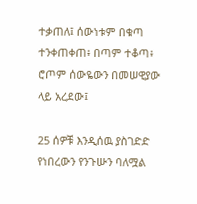ተቃጠለ፤ ሰውነቱም በቁጣ ተንቀጠቀጠ፥ በጣም ተቆጣ፥ ሮጦም ሰውዬውን በመሠዊያው ላይ አረደው፤

25 ሰዎቹ እንዲሰዉ ያስገድድ የነበረውን የንጉሡን ባለሟል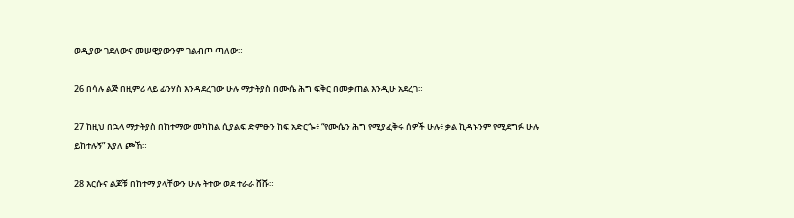ወዲያው ገደለውና መሠዊያውንም ገልብጦ ጣለው።

26 በሳሉ ልጅ በዚምሪ ላይ ፊንሃስ እንዳደረገው ሁሉ ማታትያስ በሙሴ ሕግ ፍቅር በመቃጠል እንዲሁ አደረገ።

27 ከዚህ በኋላ ማታትያስ በከተማው መካከል ሲያልፍ ድምፁን ከፍ አድርጐ፥ “የሙሴን ሕግ የሚያፈቅሩ ሰዎች ሁሉ፥ ቃል ኪዳኑንም የሚደግፉ ሁሉ ይከተሉኝ” እያለ ጮኸ።

28 እርሱና ልጆቹ በከተማ ያላቸውን ሁሉ ትተው ወደ ተራራ ሸሹ።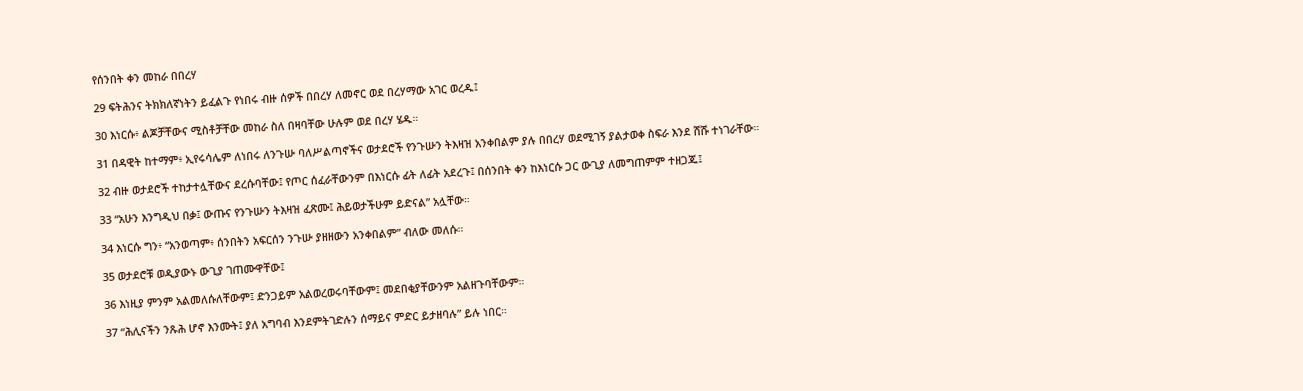የሰንበት ቀን መከራ በበረሃ

29 ፍትሕንና ትክክለኛነትን ይፈልጉ የነበሩ ብዙ ሰዎች በበረሃ ለመኖር ወደ በረሃማው አገር ወረዱ፤

30 እነርሱ፥ ልጆቻቸውና ሚስቶቻቸው መከራ ስለ በዛባቸው ሁሉም ወደ በረሃ ሄዱ።

31 በዳዊት ከተማም፥ ኢየሩሳሌም ለነበሩ ለንጉሡ ባለሥልጣኖችና ወታደሮች የንጉሡን ትእዛዝ አንቀበልም ያሉ በበረሃ ወደሚገኝ ያልታወቀ ስፍራ እንደ ሸሹ ተነገራቸው።

32 ብዙ ወታደሮች ተከታተሏቸውና ደረሱባቸው፤ የጦር ሰፈራቸውንም በእነርሱ ፊት ለፊት አደረጉ፤ በሰንበት ቀን ከእነርሱ ጋር ውጊያ ለመግጠምም ተዘጋጁ፤

33 “አሁን እንግዲህ በቃ፤ ውጡና የንጉሡን ትእዛዝ ፈጽሙ፤ ሕይወታችሁም ይድናል” አሏቸው።

34 እነርሱ ግን፥ “አንወጣም፥ ሰንበትን አፍርሰን ንጉሡ ያዘዘውን አንቀበልም” ብለው መለሱ።

35 ወታደሮቹ ወዲያውኑ ውጊያ ገጠሙዋቸው፤

36 እነዚያ ምንም አልመለሱለቸውም፤ ድንጋይም አልወረወሩባቸውም፤ መደበቂያቸውንም አልዘጉባቸውም።

37 “ሕሊናችን ንጹሕ ሆኖ እንሙት፤ ያለ አግባብ እንደምትገድሉን ሰማይና ምድር ይታዘባሉ” ይሉ ነበር።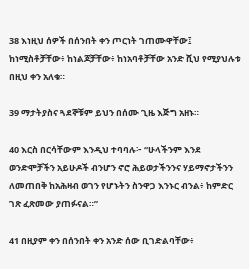38 እነዚህ ሰዎች በሰንበት ቀን ጦርነት ገጠሙዋቸው፤ ከነሚስቶቻቸው፥ ከነልጆቻቸው፥ ከነአባቶቻቸው አንድ ሺህ የሚያህሉቱ በዚህ ቀን አለቁ።

39 ማታትያስና ጓደኞቹም ይህን በሰሙ ጊዜ እጅግ አዘኑ።

40 እርስ በርሳቸውም እንዲህ ተባባሉ፦ “ሁላችንም እንደ ወንድሞቻችን አይሁዶች ብንሆን ኖሮ ሕይወታችንንና ሃይማኖታችንን ለመጠበቅ ከአሕዛብ ወገን የሆኑትን ስንዋጋ እንኑር ብንል፥ ከምድር ገጽ ፈጽመው ያጠፉናል።”

41 በዚያም ቀን በሰንበት ቀን አንድ ሰው ቢገድልባቸው፥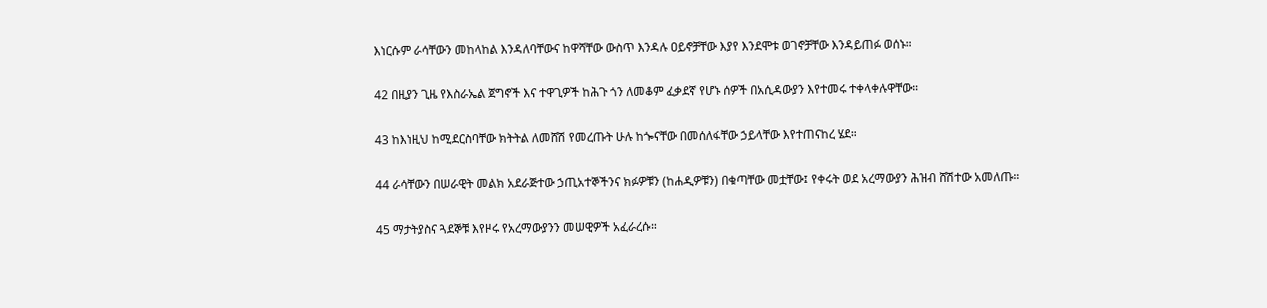እነርሱም ራሳቸውን መከላከል እንዳለባቸውና ከዋሻቸው ውስጥ እንዳሉ ዐይኖቻቸው እያየ እንደሞቱ ወገኖቻቸው እንዳይጠፉ ወሰኑ።

42 በዚያን ጊዜ የእስራኤል ጀግኖች እና ተዋጊዎች ከሕጉ ጎን ለመቆም ፈቃደኛ የሆኑ ሰዎች በአሲዳውያን እየተመሩ ተቀላቀሉዋቸው።

43 ከእነዚህ ከሚደርስባቸው ክትትል ለመሸሽ የመረጡት ሁሉ ከጐናቸው በመሰለፋቸው ኃይላቸው እየተጠናከረ ሄደ።

44 ራሳቸውን በሠራዊት መልክ አደራጅተው ኃጢአተኞችንና ክፉዎቹን (ከሐዲዎቹን) በቁጣቸው መቷቸው፤ የቀሩት ወደ አረማውያን ሕዝብ ሸሽተው አመለጡ።

45 ማታትያስና ጓደኞቹ እየዞሩ የአረማውያንን መሠዊዎች አፈራረሱ።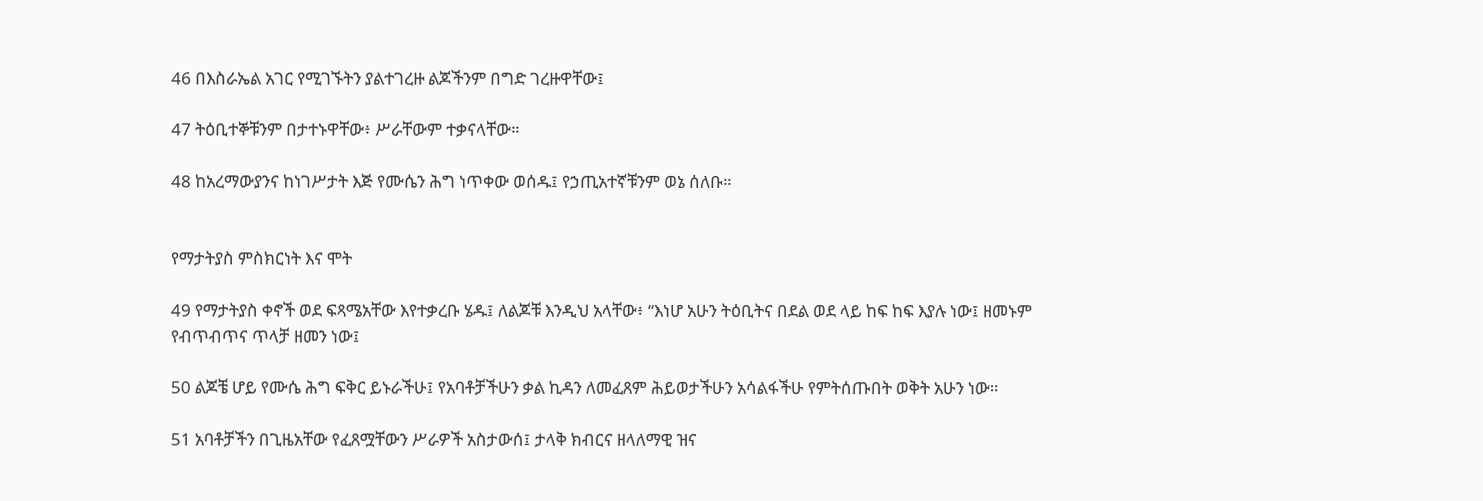46 በእስራኤል አገር የሚገኙትን ያልተገረዙ ልጆችንም በግድ ገረዙዋቸው፤

47 ትዕቢተኞቹንም በታተኑዋቸው፥ ሥራቸውም ተቃናላቸው።

48 ከአረማውያንና ከነገሥታት እጅ የሙሴን ሕግ ነጥቀው ወሰዱ፤ የኃጢአተኛቹንም ወኔ ሰለቡ።


የማታትያስ ምስክርነት እና ሞት

49 የማታትያስ ቀኖች ወደ ፍጻሜአቸው እየተቃረቡ ሄዱ፤ ለልጆቹ እንዲህ አላቸው፥ “እነሆ አሁን ትዕቢትና በደል ወደ ላይ ከፍ ከፍ እያሉ ነው፤ ዘመኑም የብጥብጥና ጥላቻ ዘመን ነው፤

50 ልጆቼ ሆይ የሙሴ ሕግ ፍቅር ይኑራችሁ፤ የአባቶቻችሁን ቃል ኪዳን ለመፈጸም ሕይወታችሁን አሳልፋችሁ የምትሰጡበት ወቅት አሁን ነው።

51 አባቶቻችን በጊዜአቸው የፈጸሟቸውን ሥራዎች አስታውሰ፤ ታላቅ ክብርና ዘላለማዊ ዝና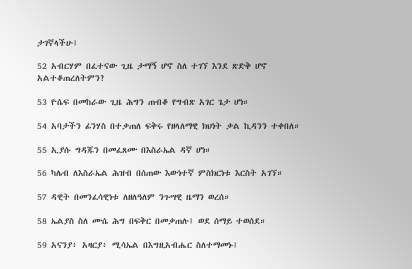ታገኛላችሁ፤

52 አብርሃም በፈተናው ጊዜ ታማኝ ሆኖ ስለ ተገኘ እንደ ጽድቅ ሆኖ አልተቆጠረለትምን?

53 ዮሴፍ በመከራው ጊዜ ሕግን ጠብቆ የግብጽ አገር ጌታ ሆነ።

54 አባታችን ፊንሃስ በተቃጠለ ፍቅሩ የዘላለማዊ ክህነት ቃል ኪዳንን ተቀበለ።

55 ኢያሱ ግዳጁን በመፈጸሙ በእስራኤል ዳኛ ሆነ።

56 ካሌብ ለእስራኤል ሕዝብ በሰጠው እውነተኛ ምስክርነቱ እርስት አገኘ።

57 ዳዊት በመንፈሳዊነቱ ለዘለዓለም ንጉሣዊ ዜማን ወረሰ።

58 ኤልያስ ስለ ሙሴ ሕግ በፍቅር በመቃጠሉ፤ ወደ ሰማይ ተወሰደ።

59 አናንያ፥ አዛርያ፥ ሚሳኤል በእግዚአብሔር ስለተማመኑ፤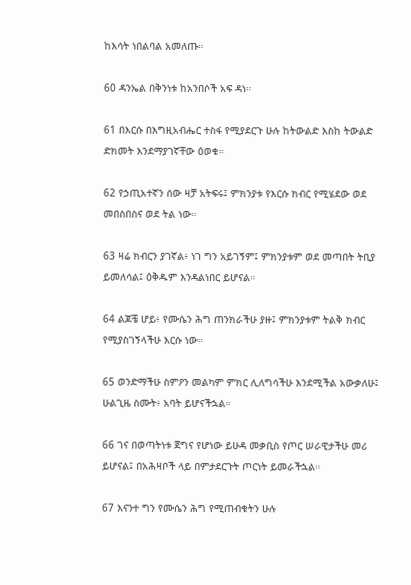ከእሳት ነበልባል አመለጡ።

60 ዳንኤል በቅንነቱ ከአንበሶች አፍ ዳነ።

61 በእርሱ በእግዚአብሔር ተስፋ የሚያደርጉ ሁሉ ከትውልድ እስከ ትውልድ ድክመት እንደማያገኛቸው ዕወቁ።

62 የኃጢአተኛን ሰው ዛቻ አትፍሩ፤ ምክንያቱ የእርሱ ክብር የሚሄደው ወደ መበስበስና ወደ ትል ነው።

63 ዛሬ ክብርን ያገኛል፥ ነገ ግን አይገኝም፤ ምክንያቱም ወደ መጣበት ትቢያ ይመለሳል፤ ዕቅዱም እንዳልነበር ይሆናል።

64 ልጆቼ ሆይ፥ የሙሴን ሕግ ጠንክራችሁ ያዙ፤ ምክንያቱም ትልቅ ክብር የሚያስገኝላችሁ እርሱ ነው።

65 ወንድማችሁ ስምዖን መልካም ምክር ሊለግሳችሁ እንደሚችል አውቃለሁ፤ ሁልጊዜ ስሙት፥ አባት ይሆናችኋል።

66 ገና በወጣትነቱ ጀግና የሆነው ይሁዳ መቃቢስ የጦር ሠራዊታችሁ መሪ ይሆናል፤ በአሕዛቦች ላይ በምታደርጉት ጦርነት ይመራችኋል።

67 እናንተ ግን የሙሴን ሕግ የሚጠብቁትን ሁሉ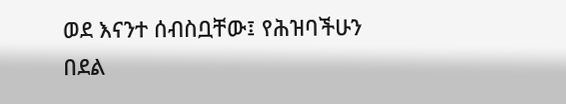ወደ እናንተ ሰብስቧቸው፤ የሕዝባችሁን በደል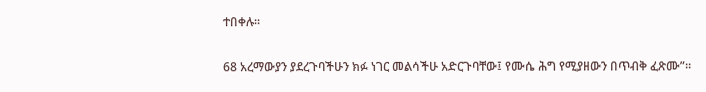ተበቀሉ።

68 አረማውያን ያደረጉባችሁን ክፉ ነገር መልሳችሁ አድርጉባቸው፤ የሙሴ ሕግ የሚያዘውን በጥብቅ ፈጽሙ”።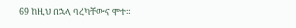69 ከዚህ በኋላ ባረካቸውና ሞተ።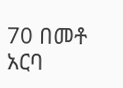70 በመቶ አርባ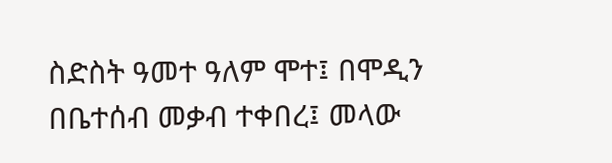ስድስት ዓመተ ዓለም ሞተ፤ በሞዲን በቤተሰብ መቃብ ተቀበረ፤ መላው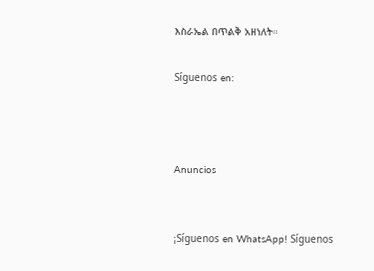እስራኤል በጥልቅ አዘነለት።

Síguenos en:



Anuncios


¡Síguenos en WhatsApp! Síguenos